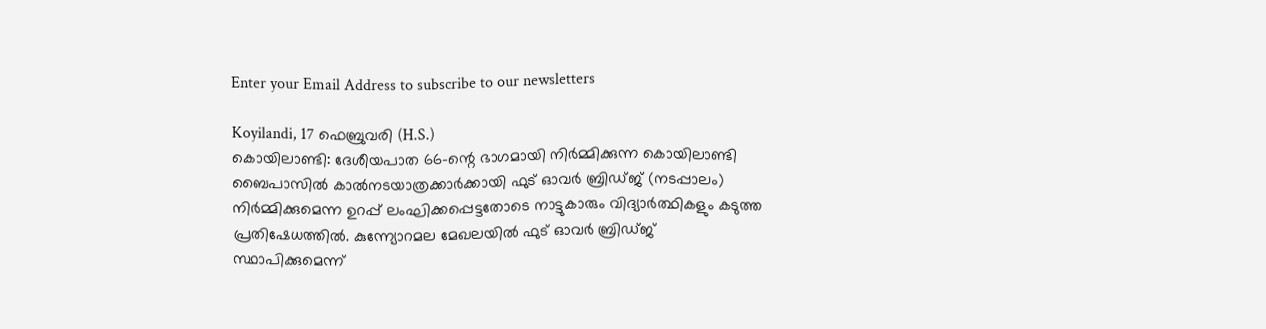Enter your Email Address to subscribe to our newsletters

Koyilandi, 17 ഫെബ്രുവരി (H.S.)
കൊയിലാണ്ടി: ദേശീയപാത 66-ന്റെ ഭാഗമായി നിർമ്മിക്കുന്ന കൊയിലാണ്ടി ബൈപാസിൽ കാൽനടയാത്രക്കാർക്കായി ഫുട് ഓവർ ബ്രിഡ്ജ് (നടപ്പാലം) നിർമ്മിക്കുമെന്ന ഉറപ്പ് ലംഘിക്കപ്പെട്ടതോടെ നാട്ടുകാരും വിദ്യാർത്ഥികളും കടുത്ത പ്രതിഷേധത്തിൽ. കുന്ന്യോറമല മേഖലയിൽ ഫുട് ഓവർ ബ്രിഡ്ജ് സ്ഥാപിക്കുമെന്ന്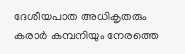ദേശീയപാത അധികൃതരും കരാർ കമ്പനിയും നേരത്തെ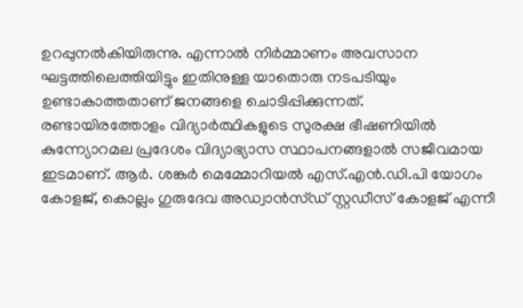ഉറപ്പുനൽകിയിരുന്നു. എന്നാൽ നിർമ്മാണം അവസാന ഘട്ടത്തിലെത്തിയിട്ടും ഇതിനുള്ള യാതൊരു നടപടിയും ഉണ്ടാകാത്തതാണ് ജനങ്ങളെ ചൊടിപ്പിക്കുന്നത്.
രണ്ടായിരത്തോളം വിദ്യാർത്ഥികളുടെ സുരക്ഷ ഭീഷണിയിൽ
കുന്ന്യോറമല പ്രദേശം വിദ്യാഭ്യാസ സ്ഥാപനങ്ങളാൽ സജീവമായ ഇടമാണ്. ആർ. ശങ്കർ മെമ്മോറിയൽ എസ്.എൻ.ഡി.പി യോഗം കോളജ്, കൊല്ലം ഗുരുദേവ അഡ്വാൻസ്ഡ് സ്റ്റഡീസ് കോളജ് എന്നീ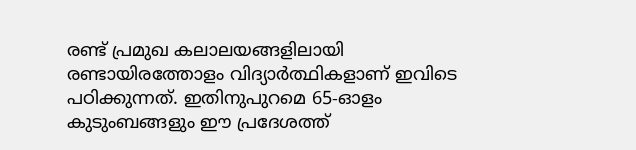രണ്ട് പ്രമുഖ കലാലയങ്ങളിലായി രണ്ടായിരത്തോളം വിദ്യാർത്ഥികളാണ് ഇവിടെ പഠിക്കുന്നത്. ഇതിനുപുറമെ 65-ഓളം കുടുംബങ്ങളും ഈ പ്രദേശത്ത്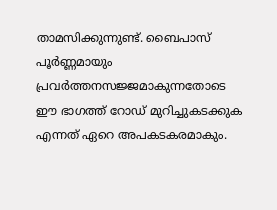താമസിക്കുന്നുണ്ട്. ബൈപാസ് പൂർണ്ണമായും പ്രവർത്തനസജ്ജമാകുന്നതോടെ ഈ ഭാഗത്ത് റോഡ് മുറിച്ചുകടക്കുക എന്നത് ഏറെ അപകടകരമാകും.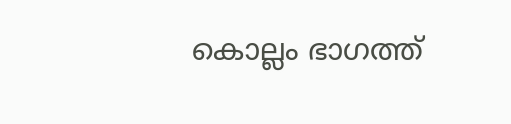കൊല്ലം ഭാഗത്ത്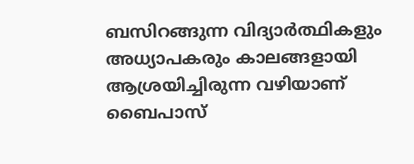ബസിറങ്ങുന്ന വിദ്യാർത്ഥികളും അധ്യാപകരും കാലങ്ങളായി ആശ്രയിച്ചിരുന്ന വഴിയാണ് ബൈപാസ്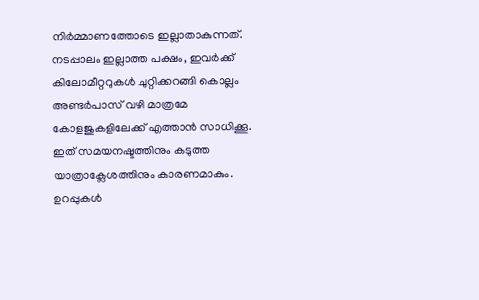നിർമ്മാണത്തോടെ ഇല്ലാതാകുന്നത്. നടപ്പാലം ഇല്ലാത്ത പക്ഷം, ഇവർക്ക് കിലോമീറ്ററുകൾ ചുറ്റിക്കറങ്ങി കൊല്ലം അണ്ടർപാസ് വഴി മാത്രമേ കോളജുകളിലേക്ക് എത്താൻ സാധിക്കൂ. ഇത് സമയനഷ്ടത്തിനും കടുത്ത യാത്രാക്ലേശത്തിനും കാരണമാകും.
ഉറപ്പുകൾ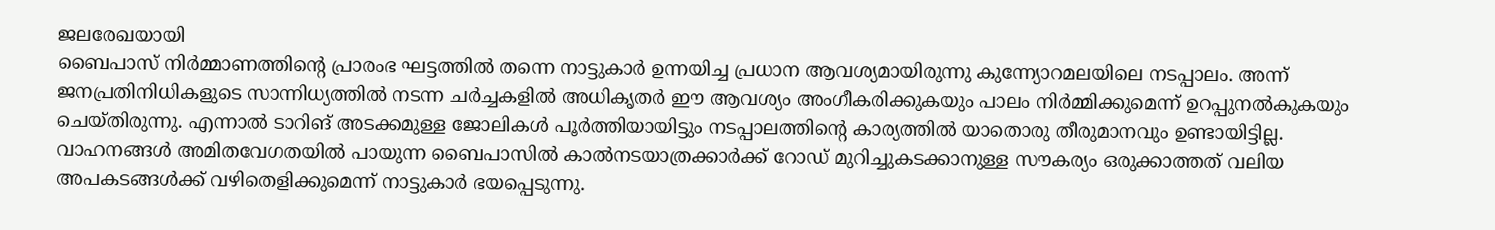ജലരേഖയായി
ബൈപാസ് നിർമ്മാണത്തിന്റെ പ്രാരംഭ ഘട്ടത്തിൽ തന്നെ നാട്ടുകാർ ഉന്നയിച്ച പ്രധാന ആവശ്യമായിരുന്നു കുന്ന്യോറമലയിലെ നടപ്പാലം. അന്ന് ജനപ്രതിനിധികളുടെ സാന്നിധ്യത്തിൽ നടന്ന ചർച്ചകളിൽ അധികൃതർ ഈ ആവശ്യം അംഗീകരിക്കുകയും പാലം നിർമ്മിക്കുമെന്ന് ഉറപ്പുനൽകുകയും ചെയ്തിരുന്നു. എന്നാൽ ടാറിങ് അടക്കമുള്ള ജോലികൾ പൂർത്തിയായിട്ടും നടപ്പാലത്തിന്റെ കാര്യത്തിൽ യാതൊരു തീരുമാനവും ഉണ്ടായിട്ടില്ല.
വാഹനങ്ങൾ അമിതവേഗതയിൽ പായുന്ന ബൈപാസിൽ കാൽനടയാത്രക്കാർക്ക് റോഡ് മുറിച്ചുകടക്കാനുള്ള സൗകര്യം ഒരുക്കാത്തത് വലിയ അപകടങ്ങൾക്ക് വഴിതെളിക്കുമെന്ന് നാട്ടുകാർ ഭയപ്പെടുന്നു.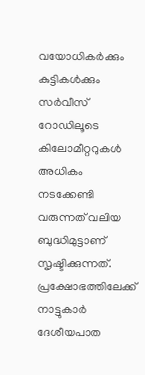വയോധികർക്കും കുട്ടികൾക്കും സർവീസ് റോഡിലൂടെ കിലോമീറ്ററുകൾ അധികം നടക്കേണ്ടി വരുന്നത് വലിയ ബുദ്ധിമുട്ടാണ് സൃഷ്ടിക്കുന്നത്.
പ്രക്ഷോഭത്തിലേക്ക് നാട്ടുകാർ
ദേശീയപാത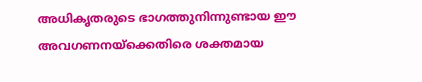അധികൃതരുടെ ഭാഗത്തുനിന്നുണ്ടായ ഈ അവഗണനയ്ക്കെതിരെ ശക്തമായ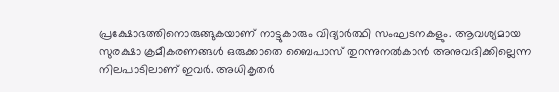പ്രക്ഷോഭത്തിനൊരുങ്ങുകയാണ് നാട്ടുകാരും വിദ്യാർത്ഥി സംഘടനകളും. ആവശ്യമായ സുരക്ഷാ ക്രമീകരണങ്ങൾ ഒരുക്കാതെ ബൈപാസ് തുറന്നുനൽകാൻ അനുവദിക്കില്ലെന്ന നിലപാടിലാണ് ഇവർ. അധികൃതർ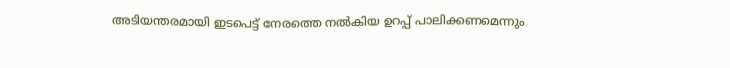അടിയന്തരമായി ഇടപെട്ട് നേരത്തെ നൽകിയ ഉറപ്പ് പാലിക്കണമെന്നും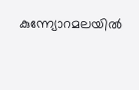കുന്ന്യോറമലയിൽ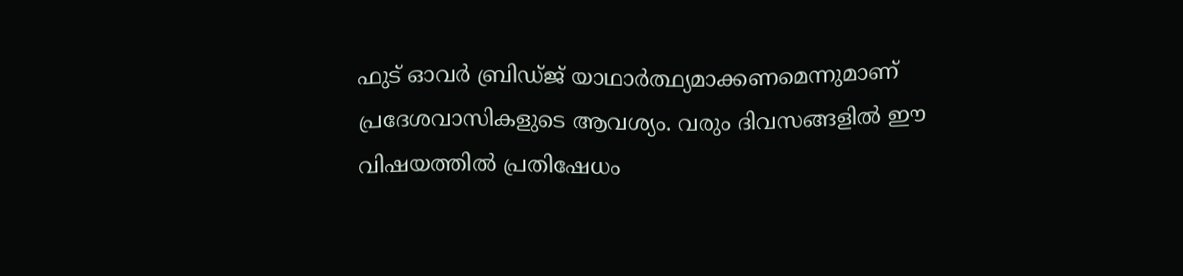ഫുട് ഓവർ ബ്രിഡ്ജ് യാഥാർത്ഥ്യമാക്കണമെന്നുമാണ് പ്രദേശവാസികളുടെ ആവശ്യം. വരും ദിവസങ്ങളിൽ ഈ വിഷയത്തിൽ പ്രതിഷേധം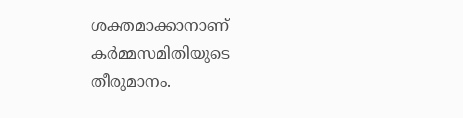ശക്തമാക്കാനാണ് കർമ്മസമിതിയുടെ തീരുമാനം.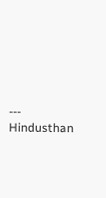---
Hindusthan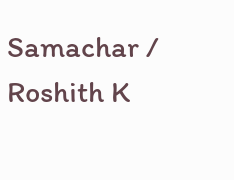Samachar / Roshith K